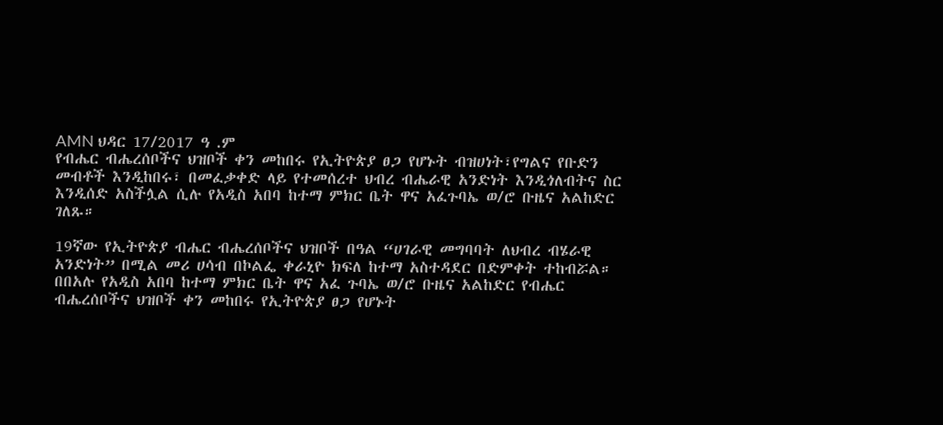AMN ህዳር 17/2017 ዓ .ም
የብሔር ብሔረሰቦችና ህዝቦች ቀን መከበሩ የኢትዮጵያ ፀጋ የሆኑት ብዝሀነት፣የግልና የቡድን መብቶች እንዲከበሩ፣ በመፈቃቀድ ላይ የተመሰረተ ህብረ ብሔራዊ አንድነት እንዲጎለብትና ስር እንዲሰድ አስችሏል ሲሉ የአዲስ አበባ ከተማ ምክር ቤት ዋና አፈጉባኤ ወ/ሮ ቡዜና አልከድር ገለጹ።

19ኛው የኢትዮጵያ ብሔር ብሔረሰቦችና ህዝቦች በዓል “ሀገራዊ መግባባት ለህብረ ብሄራዊ አንድነት” በሚል መሪ ሀሳብ በኮልፌ ቀራኒዮ ክፍለ ከተማ አስተዳደር በድምቀት ተከብሯል።
በበአሉ የአዲስ አበባ ከተማ ምክር ቤት ዋና አፈ ጉባኤ ወ/ሮ ቡዜና አልከድር የብሔር ብሔረሰቦችና ህዝቦች ቀን መከበሩ የኢትዮጵያ ፀጋ የሆኑት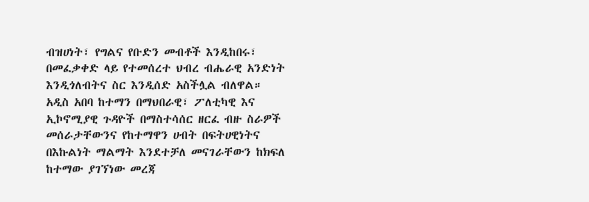ብዝሀነት፣ የግልና የቡድን መብቶች እንዲከበሩ፣ በመፈቃቀድ ላይ የተመሰረተ ህብረ ብሔራዊ አንድነት እንዲጎለብትና ስር እንዲሰድ አስችሏል ብለዋል።
አዲስ አበባ ከተማን በማህበራዊ፣ ፖለቲካዊ እና ኢኮኖሚያዊ ጉዳዮች በማስተሳሰር ዘርፈ ብዙ ስራዎች መሰራታቸውንና የከተማዋን ሀብት በፍትሀዊነትና በእኩልነት ማልማት እንደተቻለ መናገራቸውን ከክፍለ ከተማው ያገኘነው መረጃ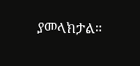ያመላክታል።